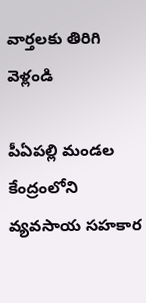వార్తలకు తిరిగి వెళ్లండి

పీఏపల్లి మండల కేంద్రంలోని వ్యవసాయ సహకార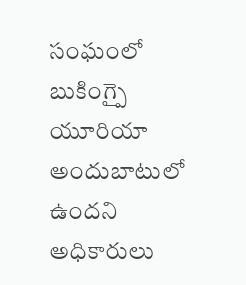సంఘంలో బుకింగ్పై యూరియా అందుబాటులో ఉందని అధికారులు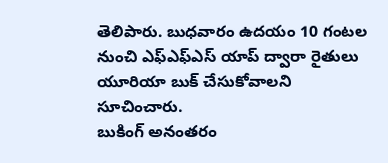తెలిపారు. బుధవారం ఉదయం 10 గంటల నుంచి ఎఫ్ఎఫ్ఎస్ యాప్ ద్వారా రైతులు యూరియా బుక్ చేసుకోవాలని సూచించారు.
బుకింగ్ అనంతరం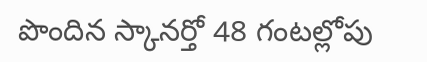పొందిన స్కానర్తో 48 గంటల్లోపు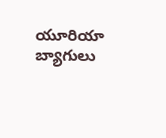యూరియా బ్యాగులు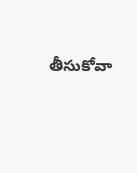తీసుకోవా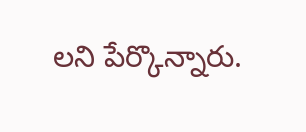లని పేర్కొన్నారు.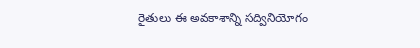రైతులు ఈ అవకాశాన్ని సద్వినియోగం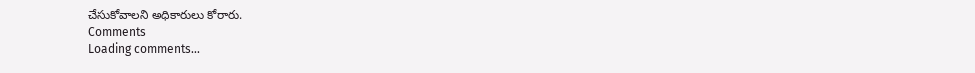చేసుకోవాలని అధికారులు కోరారు.
Comments
Loading comments...